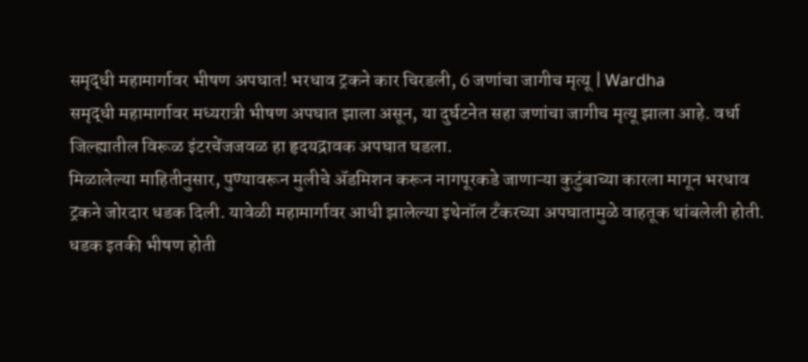समृद्धी महामार्गावर भीषण अपघात! भरधाव ट्रकने कार चिरडली, 6 जणांचा जागीच मृत्यू | Wardha
समृद्धी महामार्गावर मध्यरात्री भीषण अपघात झाला असून, या दुर्घटनेत सहा जणांचा जागीच मृत्यू झाला आहे. वर्धा जिल्ह्यातील विरूळ इंटरचेंजजवळ हा हृदयद्रावक अपघात घडला.
मिळालेल्या माहितीनुसार, पुण्यावरून मुलीचे ॲडमिशन करून नागपूरकडे जाणाऱ्या कुटुंबाच्या कारला मागून भरधाव ट्रकने जोरदार धडक दिली. यावेळी महामार्गावर आधी झालेल्या इथेनॉल टँकरच्या अपघातामुळे वाहतूक थांबलेली होती. धडक इतकी भीषण होती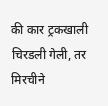की कार ट्रकखाली चिरडली गेली, तर मिरचीने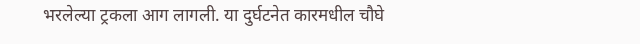भरलेल्या ट्रकला आग लागली. या दुर्घटनेत कारमधील चौघे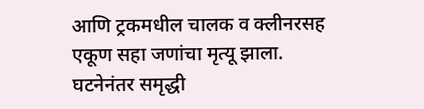आणि ट्रकमधील चालक व क्लीनरसह एकूण सहा जणांचा मृत्यू झाला.
घटनेनंतर समृद्धी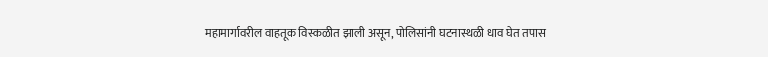महामार्गावरील वाहतूक विस्कळीत झाली असून, पोलिसांनी घटनास्थळी धाव घेत तपास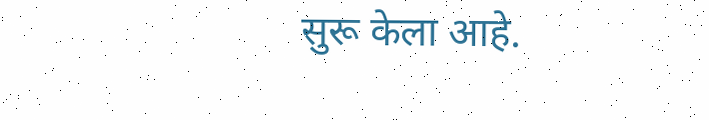सुरू केला आहे.